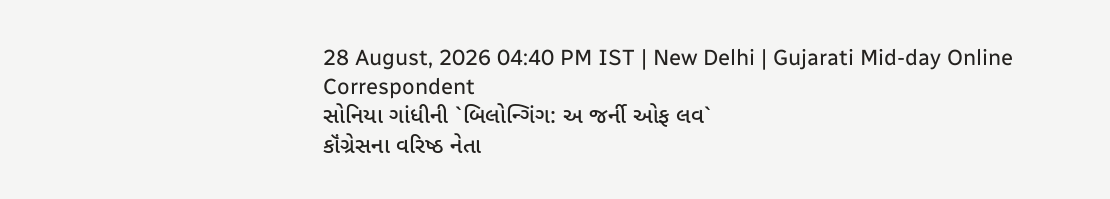28 August, 2026 04:40 PM IST | New Delhi | Gujarati Mid-day Online Correspondent
સોનિયા ગાંધીની `બિલોન્ગિંગ: અ જર્ની ઓફ લવ`
કૉંગ્રેસના વરિષ્ઠ નેતા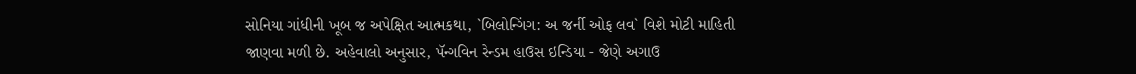સોનિયા ગાંધીની ખૂબ જ અપેક્ષિત આત્મકથા, `બિલોન્ગિંગ: અ જર્ની ઓફ લવ` વિશે મોટી માહિતી જાણવા મળી છે. અહેવાલો અનુસાર, પૅન્ગવિન રેન્ડમ હાઉસ ઇન્ડિયા - જેણે અગાઉ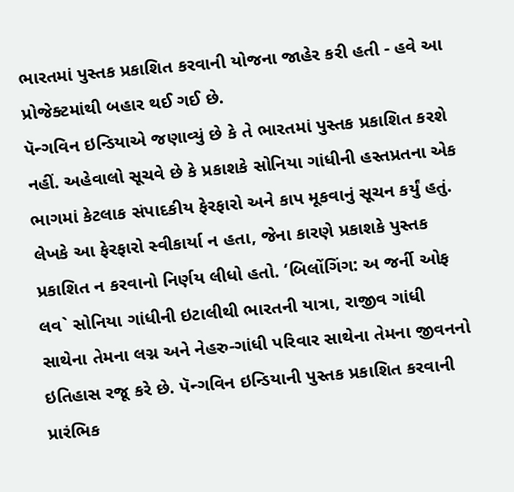ભારતમાં પુસ્તક પ્રકાશિત કરવાની યોજના જાહેર કરી હતી - હવે આ પ્રોજેક્ટમાંથી બહાર થઈ ગઈ છે.
પૅન્ગવિન ઇન્ડિયાએ જણાવ્યું છે કે તે ભારતમાં પુસ્તક પ્રકાશિત કરશે નહીં. અહેવાલો સૂચવે છે કે પ્રકાશકે સોનિયા ગાંધીની હસ્તપ્રતના એક ભાગમાં કેટલાક સંપાદકીય ફેરફારો અને કાપ મૂકવાનું સૂચન કર્યું હતું. લેખકે આ ફેરફારો સ્વીકાર્યા ન હતા, જેના કારણે પ્રકાશકે પુસ્તક પ્રકાશિત ન કરવાનો નિર્ણય લીધો હતો. ‘બિલોંગિંગ: અ જર્ની ઓફ લવ` સોનિયા ગાંધીની ઇટાલીથી ભારતની યાત્રા, રાજીવ ગાંધી સાથેના તેમના લગ્ન અને નેહરુ-ગાંધી પરિવાર સાથેના તેમના જીવનનો ઇતિહાસ રજૂ કરે છે. પૅન્ગવિન ઇન્ડિયાની પુસ્તક પ્રકાશિત કરવાની પ્રારંભિક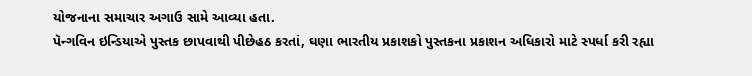યોજનાના સમાચાર અગાઉ સામે આવ્યા હતા.
પૅન્ગવિન ઇન્ડિયાએ પુસ્તક છાપવાથી પીછેહઠ કરતાં, ઘણા ભારતીય પ્રકાશકો પુસ્તકના પ્રકાશન અધિકારો માટે સ્પર્ધા કરી રહ્યા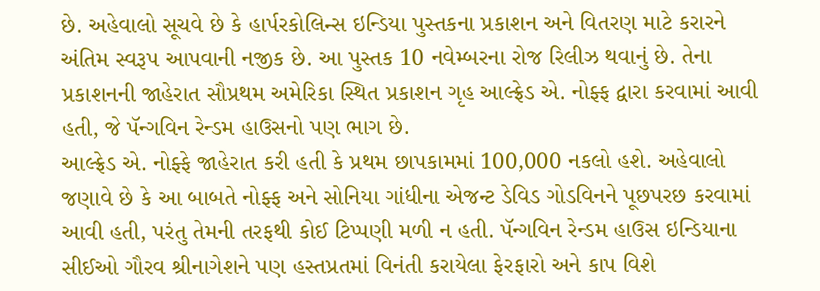છે. અહેવાલો સૂચવે છે કે હાર્પરકોલિન્સ ઇન્ડિયા પુસ્તકના પ્રકાશન અને વિતરણ માટે કરારને અંતિમ સ્વરૂપ આપવાની નજીક છે. આ પુસ્તક 10 નવેમ્બરના રોજ રિલીઝ થવાનું છે. તેના પ્રકાશનની જાહેરાત સૌપ્રથમ અમેરિકા સ્થિત પ્રકાશન ગૃહ આલ્ફ્રેડ એ. નોફ્ફ દ્વારા કરવામાં આવી હતી, જે પૅન્ગવિન રેન્ડમ હાઉસનો પણ ભાગ છે.
આલ્ફ્રેડ એ. નોફ્ફે જાહેરાત કરી હતી કે પ્રથમ છાપકામમાં 100,000 નકલો હશે. અહેવાલો જણાવે છે કે આ બાબતે નોફ્ફ અને સોનિયા ગાંધીના એજન્ટ ડેવિડ ગોડવિનને પૂછપરછ કરવામાં આવી હતી, પરંતુ તેમની તરફથી કોઈ ટિપ્પણી મળી ન હતી. પૅન્ગવિન રેન્ડમ હાઉસ ઇન્ડિયાના સીઈઓ ગૌરવ શ્રીનાગેશને પણ હસ્તપ્રતમાં વિનંતી કરાયેલા ફેરફારો અને કાપ વિશે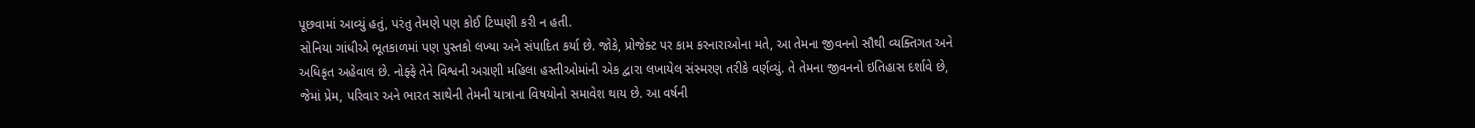પૂછવામાં આવ્યું હતું, પરંતુ તેમણે પણ કોઈ ટિપ્પણી કરી ન હતી.
સોનિયા ગાંધીએ ભૂતકાળમાં પણ પુસ્તકો લખ્યા અને સંપાદિત કર્યા છે. જોકે, પ્રોજેક્ટ પર કામ કરનારાઓના મતે, આ તેમના જીવનનો સૌથી વ્યક્તિગત અને અધિકૃત અહેવાલ છે. નોફ્ફે તેને વિશ્વની અગ્રણી મહિલા હસ્તીઓમાંની એક દ્વારા લખાયેલ સંસ્મરણ તરીકે વર્ણવ્યું. તે તેમના જીવનનો ઇતિહાસ દર્શાવે છે, જેમાં પ્રેમ, પરિવાર અને ભારત સાથેની તેમની યાત્રાના વિષયોનો સમાવેશ થાય છે. આ વર્ષની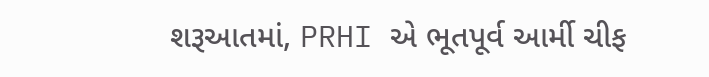શરૂઆતમાં, PRHI એ ભૂતપૂર્વ આર્મી ચીફ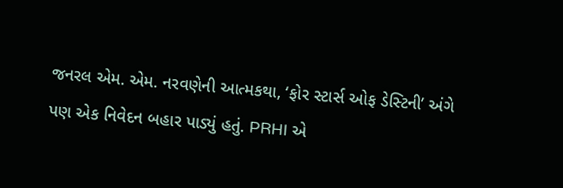જનરલ એમ. એમ. નરવણેની આત્મકથા, ‘ફોર સ્ટાર્સ ઓફ ડેસ્ટિની’ અંગે પણ એક નિવેદન બહાર પાડ્યું હતું. PRHI એ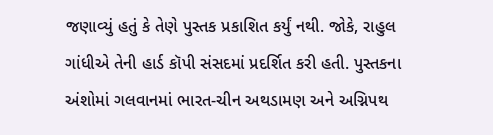જણાવ્યું હતું કે તેણે પુસ્તક પ્રકાશિત કર્યું નથી. જોકે, રાહુલ ગાંધીએ તેની હાર્ડ કૉપી સંસદમાં પ્રદર્શિત કરી હતી. પુસ્તકના અંશોમાં ગલવાનમાં ભારત-ચીન અથડામણ અને અગ્નિપથ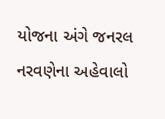યોજના અંગે જનરલ નરવણેના અહેવાલો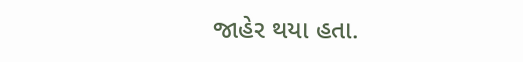જાહેર થયા હતા.